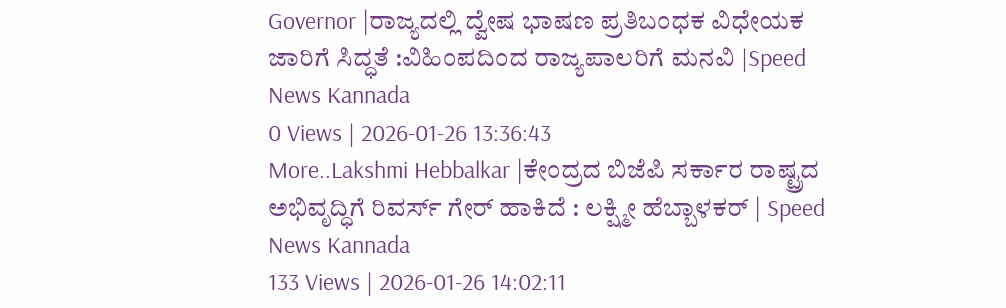Governor |ರಾಜ್ಯದಲ್ಲಿ ದ್ವೇಷ ಭಾಷಣ ಪ್ರತಿಬಂಧಕ ವಿಧೇಯಕ ಜಾರಿಗೆ ಸಿದ್ಧತೆ :ವಿಹಿಂಪದಿಂದ ರಾಜ್ಯಪಾಲರಿಗೆ ಮನವಿ |Speed News Kannada
0 Views | 2026-01-26 13:36:43
More..Lakshmi Hebbalkar |ಕೇಂದ್ರದ ಬಿಜೆಪಿ ಸರ್ಕಾರ ರಾಷ್ಟ್ರದ ಅಭಿವೃದ್ಧಿಗೆ ರಿವರ್ಸ್ ಗೇರ್ ಹಾಕಿದೆ : ಲಕ್ಷ್ಮೀ ಹೆಬ್ಬಾಳಕರ್ | Speed News Kannada
133 Views | 2026-01-26 14:02:11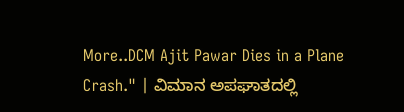More..DCM Ajit Pawar Dies in a Plane Crash." | ವಿಮಾನ ಅಪಘಾತದಲ್ಲಿ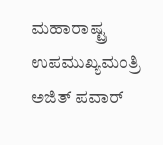ಮಹಾರಾಷ್ಟ್ರ ಉಪಮುಖ್ಯಮಂತ್ರಿ ಅಜಿತ್ ಪವಾರ್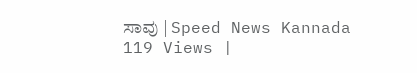ಸಾವು | Speed News Kannada
119 Views |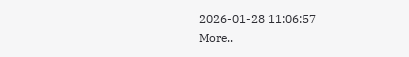2026-01-28 11:06:57
More..